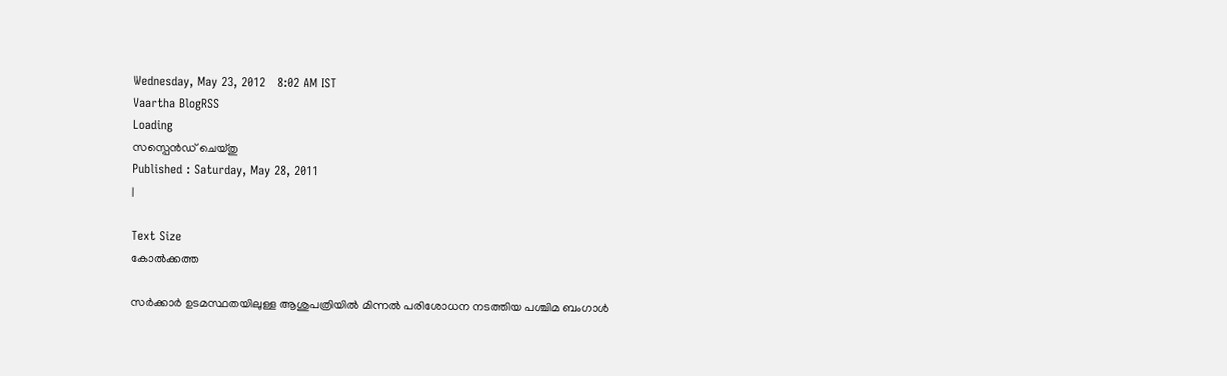Wednesday, May 23, 2012   8:02 AM IST
Vaartha BlogRSS
Loading
സസ്പെന്‍ഡ് ചെയ്തു
Published : Saturday, May 28, 2011
|

Text Size
കോല്‍ക്കത്ത

സര്‍ക്കാര്‍ ഉടമസ്ഥതയിലുള്ള ആശുപത്രിയില്‍ മിന്നല്‍ പരിശോധന നടത്തിയ പശ്ചിമ ബംഗാള്‍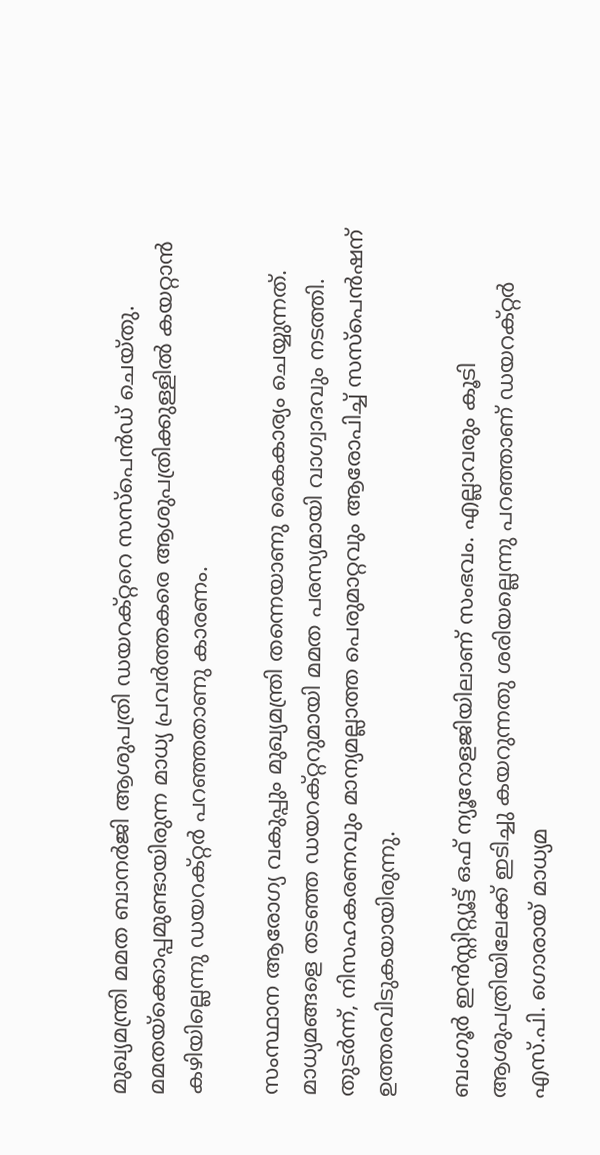മുഖ്യമന്ത്രി മമത ബാനര്‍ജി ആശുപത്രി ഡയറക്റ്ററെ സസ്പെന്‍ഡ് ചെയ്തു. മമതയ്ക്കൊപ്പമുണ്ടായിരുന്ന മാധ്യ പ്രവര്‍ത്തകരെ ആശുപത്രിക്കുള്ളില്‍ കയറ്റാന്‍ കഴിയില്ലെന്നു ഡയറക്റ്റര്‍ പറഞ്ഞതാണു കാരണം.

സംസ്ഥാന ആരോഗ്യ വകുപ്പും മുഖ്യമന്ത്രി തന്നെയാണു കൈകാര്യം ചെയ്യുന്നത്. മാധ്യമങ്ങളെ തടഞ്ഞ ഡയറക്റ്ററുമായി മമത പരസ്യമായി വാഗ്വാദവും നടത്തി. തുടര്‍ന്ന്, നിസഹകരണവും മാന്യമല്ലാത്ത പെരുമാറ്റവും ആരോപിച്ച് സസ്പെന്‍ഷന് ഉത്തരവിടുകയായിരുന്നു.

ബംഗൂര്‍ ഇന്‍സ്റ്റിറ്റ്യൂട്ട് ഒഫ് ന്യൂറോളജിയിലാണ് സംഭവം. എല്ലാവരും കൂടി ആശുപത്രിയിലേക്ക് ഇടിച്ചു കയറുന്നതു ശരിയല്ലെന്നു പറഞ്ഞാണ് ഡയറക്റ്റര്‍ എസ്.പി. ഗൊരായ് മാധ്യമ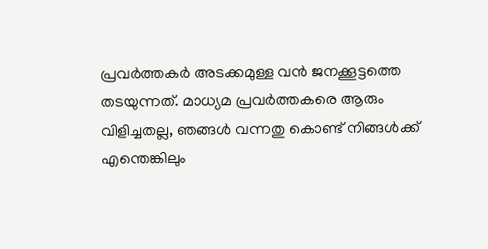പ്രവര്‍ത്തകര്‍ അടക്കമുള്ള വന്‍ ജനക്കൂട്ടത്തെ തടയുന്നത്. മാധ്യമ പ്രവര്‍ത്തകരെ ആരും വിളിച്ചതല്ല, ഞങ്ങള്‍ വന്നതു കൊണ്ട് നിങ്ങള്‍ക്ക് എന്തെങ്കിലും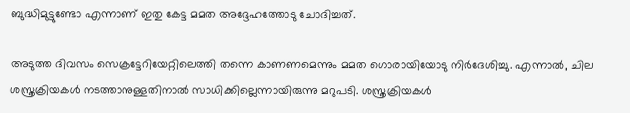ബുദ്ധിമുട്ടുണ്ടോ എന്നാണ് ഇതു കേട്ട മമത അദ്ദേഹത്തോടു ചോദിച്ചത്.

അടുത്ത ദിവസം സെക്രട്ടേറിയേറ്റിലെത്തി തന്നെ കാണണമെന്നും മമത ഗൊരായിയോടു നിര്‍ദേശിച്ചു. എന്നാല്‍, ചില ശസ്ത്രക്രിയകള്‍ നടത്താനുള്ളതിനാല്‍ സാധിക്കില്ലെന്നായിരുന്നു മറുപടി. ശസ്ത്രക്രിയകള്‍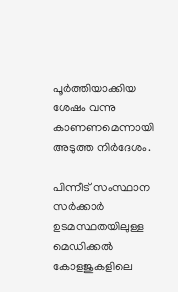പൂര്‍ത്തിയാക്കിയ ശേഷം വന്നു കാണണമെന്നായി അടുത്ത നിര്‍ദേശം.

പിന്നീട് സംസ്ഥാന സര്‍ക്കാര്‍ ഉടമസ്ഥതയിലുള്ള മെഡിക്കല്‍ കോളജുകളിലെ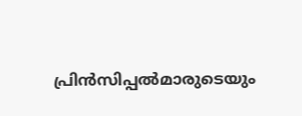പ്രിന്‍സിപ്പല്‍മാരുടെയും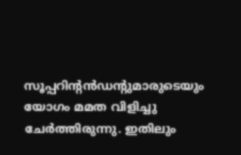സൂപ്പറിന്‍റന്‍ഡന്‍റുമാരുടെയും യോഗം മമത വിളിച്ചു ചേര്‍ത്തിരുന്നു. ഇതിലും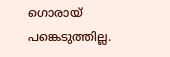ഗൊരായ് പങ്കെടുത്തില്ല.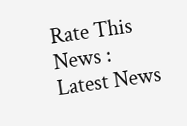Rate This News :
Latest News